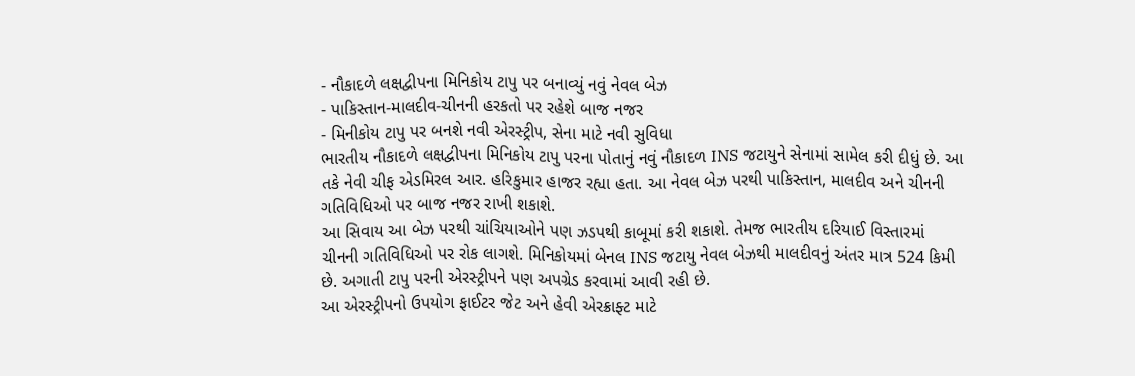- નૌકાદળે લક્ષદ્વીપના મિનિકોય ટાપુ પર બનાવ્યું નવું નેવલ બેઝ
- પાકિસ્તાન-માલદીવ-ચીનની હરકતો પર રહેશે બાજ નજર
- મિનીકોય ટાપુ પર બનશે નવી એરસ્ટ્રીપ, સેના માટે નવી સુવિધા
ભારતીય નૌકાદળે લક્ષદ્વીપના મિનિકોય ટાપુ પરના પોતાનું નવું નૌકાદળ INS જટાયુને સેનામાં સામેલ કરી દીધું છે. આ તકે નેવી ચીફ એડમિરલ આર. હરિકુમાર હાજર રહ્યા હતા. આ નેવલ બેઝ પરથી પાકિસ્તાન, માલદીવ અને ચીનની ગતિવિધિઓ પર બાજ નજર રાખી શકાશે.
આ સિવાય આ બેઝ પરથી ચાંચિયાઓને પણ ઝડપથી કાબૂમાં કરી શકાશે. તેમજ ભારતીય દરિયાઈ વિસ્તારમાં ચીનની ગતિવિધિઓ પર રોક લાગશે. મિનિકોયમાં બેનલ INS જટાયુ નેવલ બેઝથી માલદીવનું અંતર માત્ર 524 કિમી છે. અગાતી ટાપુ પરની એરસ્ટ્રીપને પણ અપગ્રેડ કરવામાં આવી રહી છે.
આ એરસ્ટ્રીપનો ઉપયોગ ફાઈટર જેટ અને હેવી એરક્રાફ્ટ માટે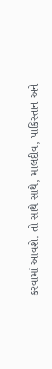કરવામાં આવશે. તો સાથે સાથે, માલદીવ, પાકિસ્તાન અને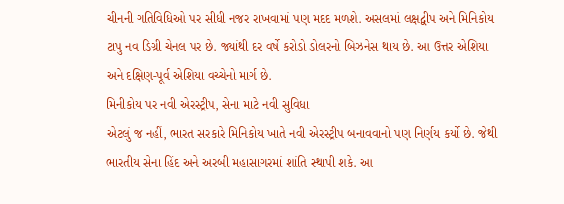ચીનની ગતિવિધિઓ પર સીધી નજર રાખવામાં પણ મદદ મળશે. અસલમાં લક્ષદ્વીપ અને મિનિકોય ટાપુ નવ ડિગ્રી ચેનલ પર છે. જ્યાંથી દર વર્ષે કરોડો ડોલરનો બિઝનેસ થાય છે. આ ઉત્તર એશિયા અને દક્ષિણ-પૂર્વ એશિયા વચ્ચેનો માર્ગ છે.
મિનીકોય પર નવી એરસ્ટ્રીપ, સેના માટે નવી સુવિધા
એટલું જ નહીં, ભારત સરકારે મિનિકોય ખાતે નવી એરસ્ટ્રીપ બનાવવાનો પણ નિર્ણય કર્યો છે. જેથી ભારતીય સેના હિંદ અને અરબી મહાસાગરમાં શાંતિ સ્થાપી શકે. આ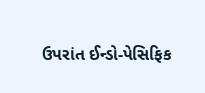ઉપરાંત ઈન્ડો-પેસિફિક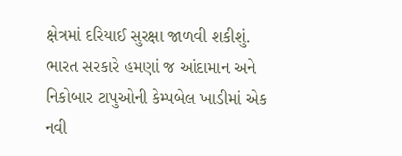ક્ષેત્રમાં દરિયાઈ સુરક્ષા જાળવી શકીશું. ભારત સરકારે હમણાં જ આંદામાન અને નિકોબાર ટાપુઓની કેમ્પબેલ ખાડીમાં એક નવી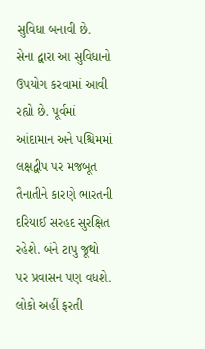સુવિધા બનાવી છે.
સેના દ્વારા આ સુવિધાનો ઉપયોગ કરવામાં આવી રહ્યો છે. પૂર્વમાં આંદામાન અને પશ્ચિમમાં લક્ષદ્વીપ પર મજબૂત તૈનાતીને કારણે ભારતની દરિયાઈ સરહદ સુરક્ષિત રહેશે. બંને ટાપુ જૂથો પર પ્રવાસન પણ વધશે. લોકો અહીં ફરતી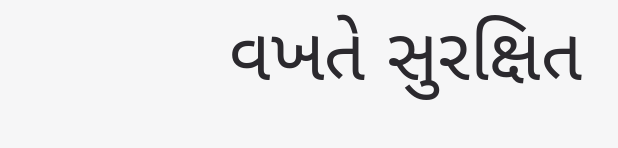વખતે સુરક્ષિત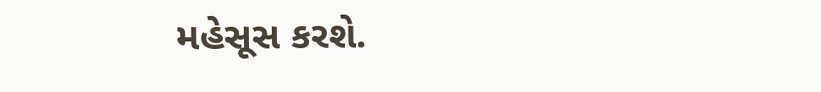મહેસૂસ કરશે.